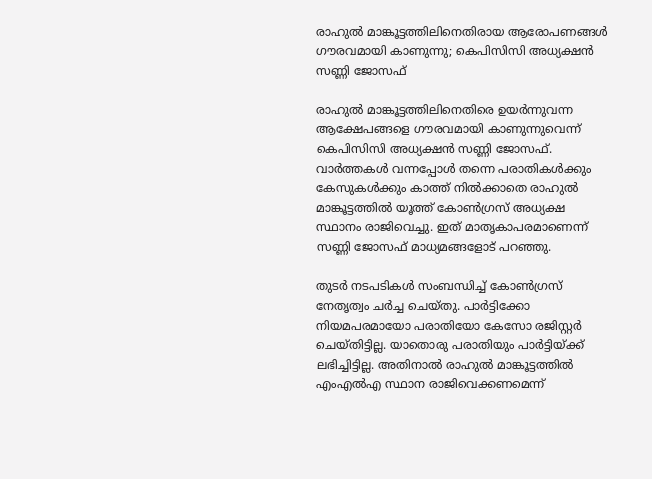രാഹുല്‍ മാങ്കൂട്ടത്തിലിനെതിരായ ആരോപണങ്ങള്‍ ഗൗരവമായി കാണുന്നു; കെപിസിസി അധ്യക്ഷന്‍ സണ്ണി ജോസഫ്

രാഹുല്‍ മാങ്കൂട്ടത്തിലിനെതിരെ ഉയര്‍ന്നുവന്ന ആക്ഷേപങ്ങളെ ഗൗരവമായി കാണുന്നുവെന്ന് കെപിസിസി അധ്യക്ഷന്‍ സണ്ണി ജോസഫ്. വാര്‍ത്തകള്‍ വന്നപ്പോള്‍ തന്നെ പരാതികള്‍ക്കും കേസുകള്‍ക്കും കാത്ത് നില്‍ക്കാതെ രാഹുല്‍ മാങ്കൂട്ടത്തില്‍ യൂത്ത് കോണ്‍ഗ്രസ് അധ്യക്ഷ സ്ഥാനം രാജിവെച്ചു. ഇത് മാതൃകാപരമാണെന്ന് സണ്ണി ജോസഫ് മാധ്യമങ്ങളോട് പറഞ്ഞു.

തുടര്‍ നടപടികള്‍ സംബന്ധിച്ച് കോണ്‍ഗ്രസ് നേതൃത്വം ചര്‍ച്ച ചെയ്തു. പാര്‍ട്ടിക്കോ നിയമപരമായോ പരാതിയോ കേസോ രജിസ്റ്റര്‍ ചെയ്തിട്ടില്ല. യാതൊരു പരാതിയും പാര്‍ട്ടിയ്ക്ക് ലഭിച്ചിട്ടില്ല. അതിനാല്‍ രാഹുല്‍ മാങ്കൂട്ടത്തില്‍ എംഎല്‍എ സ്ഥാന രാജിവെക്കണമെന്ന്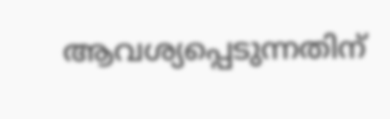ആവശ്യപ്പെടുന്നതിന്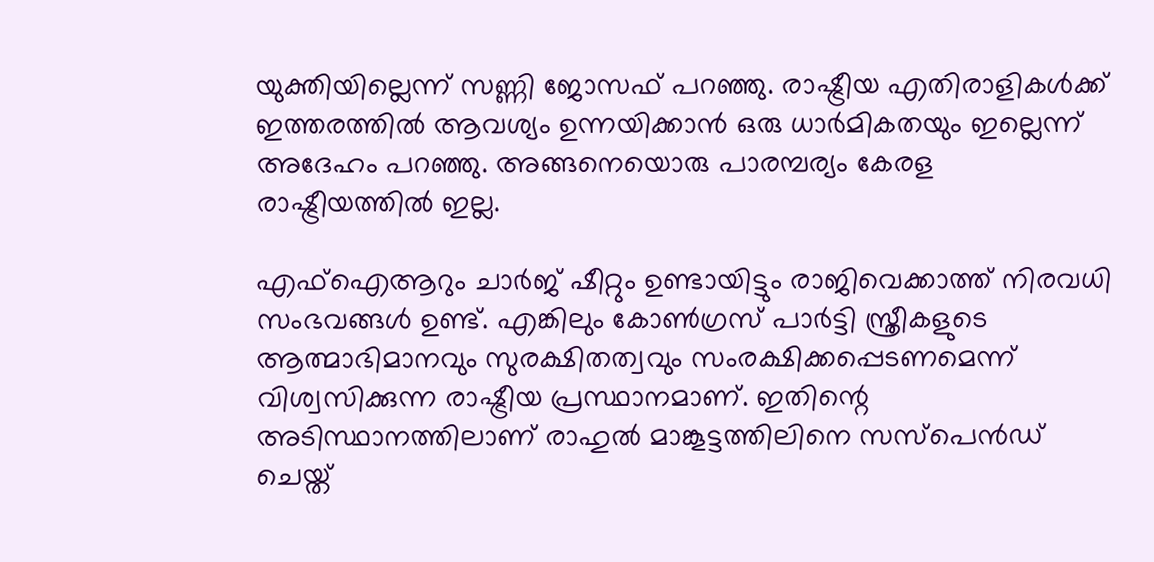യുക്തിയില്ലെന്ന് സണ്ണി ജോസഫ് പറഞ്ഞു. രാഷ്ട്രീയ എതിരാളികള്‍ക്ക് ഇത്തരത്തില്‍ ആവശ്യം ഉന്നയിക്കാന്‍ ഒരു ധാര്‍മികതയും ഇല്ലെന്ന് അദേഹം പറഞ്ഞു. അങ്ങനെയൊരു പാരമ്പര്യം കേരള രാഷ്ട്രീയത്തില്‍ ഇല്ല.

എഫ്‌ഐആറും ചാര്‍ജ് ഷീറ്റും ഉണ്ടായിട്ടും രാജിവെക്കാത്ത് നിരവധി സംഭവങ്ങള്‍ ഉണ്ട്. എങ്കിലും കോണ്‍ഗ്രസ് പാര്‍ട്ടി സ്ത്രീകളുടെ ആത്മാഭിമാനവും സുരക്ഷിതത്വവും സംരക്ഷിക്കപ്പെടണമെന്ന് വിശ്വസിക്കുന്ന രാഷ്ട്രീയ പ്രസ്ഥാനമാണ്. ഇതിന്റെ അടിസ്ഥാനത്തിലാണ് രാഹുല്‍ മാങ്കൂട്ടത്തിലിനെ സസ്പെന്‍ഡ് ചെയ്ത്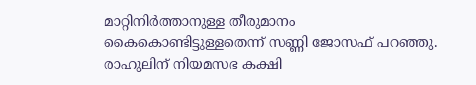മാറ്റിനിര്‍ത്താനുള്ള തീരുമാനം കൈകൊണ്ടിട്ടുള്ളതെന്ന് സണ്ണി ജോസഫ് പറഞ്ഞു. രാഹുലിന് നിയമസഭ കക്ഷി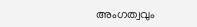അംഗത്വവും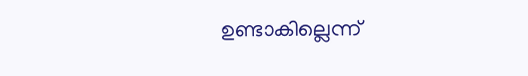ഉണ്ടാകില്ലെന്ന്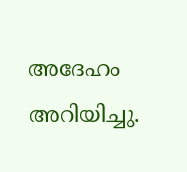അദേഹം അറിയിച്ചു.